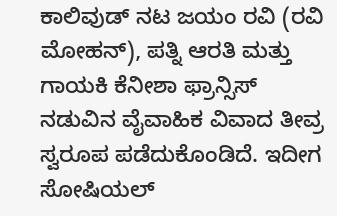ಕಾಲಿವುಡ್ ನಟ ಜಯಂ ರವಿ (ರವಿ ಮೋಹನ್), ಪತ್ನಿ ಆರತಿ ಮತ್ತು ಗಾಯಕಿ ಕೆನೀಶಾ ಫ್ರಾನ್ಸಿಸ್ ನಡುವಿನ ವೈವಾಹಿಕ ವಿವಾದ ತೀವ್ರ ಸ್ವರೂಪ ಪಡೆದುಕೊಂಡಿದೆ. ಇದೀಗ ಸೋಷಿಯಲ್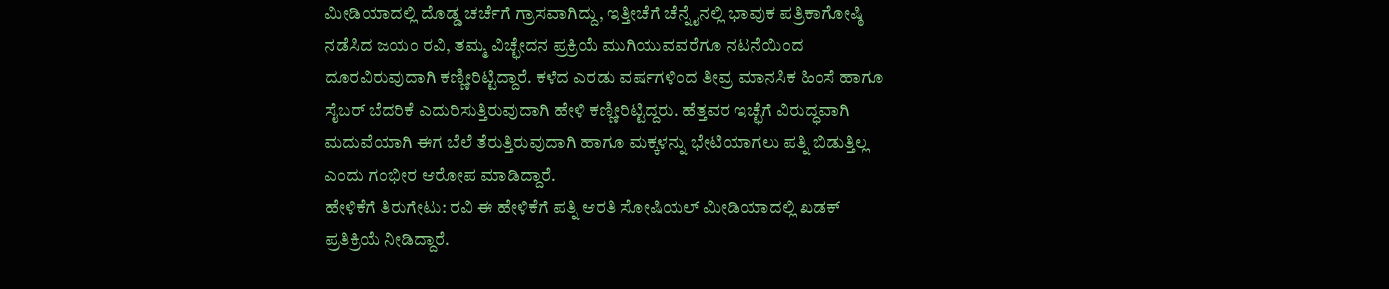ಮೀಡಿಯಾದಲ್ಲಿ ದೊಡ್ಡ ಚರ್ಚೆಗೆ ಗ್ರಾಸವಾಗಿದ್ದು, ಇತ್ತೀಚೆಗೆ ಚೆನ್ನೈನಲ್ಲಿ ಭಾವುಕ ಪತ್ರಿಕಾಗೋಷ್ಠಿ ನಡೆಸಿದ ಜಯಂ ರವಿ, ತಮ್ಮ ವಿಚ್ಛೇದನ ಪ್ರಕ್ರಿಯೆ ಮುಗಿಯುವವರೆಗೂ ನಟನೆಯಿಂದ ದೂರವಿರುವುದಾಗಿ ಕಣ್ಣೀರಿಟ್ಟಿದ್ದಾರೆ. ಕಳೆದ ಎರಡು ವರ್ಷಗಳಿಂದ ತೀವ್ರ ಮಾನಸಿಕ ಹಿಂಸೆ ಹಾಗೂ ಸೈಬರ್ ಬೆದರಿಕೆ ಎದುರಿಸುತ್ತಿರುವುದಾಗಿ ಹೇಳಿ ಕಣ್ಣೀರಿಟ್ಟಿದ್ದರು. ಹೆತ್ತವರ ಇಚ್ಛೆಗೆ ವಿರುದ್ಧವಾಗಿ ಮದುವೆಯಾಗಿ ಈಗ ಬೆಲೆ ತೆರುತ್ತಿರುವುದಾಗಿ ಹಾಗೂ ಮಕ್ಕಳನ್ನು ಭೇಟಿಯಾಗಲು ಪತ್ನಿ ಬಿಡುತ್ತಿಲ್ಲ ಎಂದು ಗಂಭೀರ ಆರೋಪ ಮಾಡಿದ್ದಾರೆ.
ಹೇಳಿಕೆಗೆ ತಿರುಗೇಟು: ರವಿ ಈ ಹೇಳಿಕೆಗೆ ಪತ್ನಿ ಆರತಿ ಸೋಷಿಯಲ್ ಮೀಡಿಯಾದಲ್ಲಿ ಖಡಕ್ ಪ್ರತಿಕ್ರಿಯೆ ನೀಡಿದ್ದಾರೆ.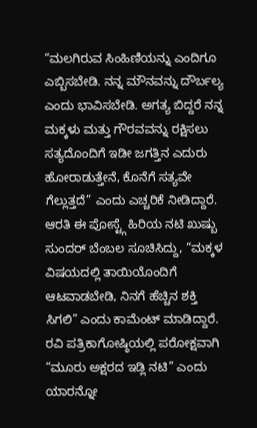“ಮಲಗಿರುವ ಸಿಂಹಿಣಿಯನ್ನು ಎಂದಿಗೂ ಎಬ್ಬಿಸಬೇಡಿ. ನನ್ನ ಮೌನವನ್ನು ದೌರ್ಬಲ್ಯ ಎಂದು ಭಾವಿಸಬೇಡಿ. ಅಗತ್ಯ ಬಿದ್ದರೆ ನನ್ನ ಮಕ್ಕಳು ಮತ್ತು ಗೌರವವನ್ನು ರಕ್ಷಿಸಲು ಸತ್ಯದೊಂದಿಗೆ ಇಡೀ ಜಗತ್ತಿನ ಎದುರು ಹೋರಾಡುತ್ತೇನೆ, ಕೊನೆಗೆ ಸತ್ಯವೇ ಗೆಲ್ಲುತ್ತದೆ” ಎಂದು ಎಚ್ಚರಿಕೆ ನೀಡಿದ್ದಾರೆ. ಆರತಿ ಈ ಪೋಸ್ಟ್ಗೆ ಹಿರಿಯ ನಟಿ ಖುಷ್ಬು ಸುಂದರ್ ಬೆಂಬಲ ಸೂಚಿಸಿದ್ದು, “ಮಕ್ಕಳ ವಿಷಯದಲ್ಲಿ ತಾಯಿಯೊಂದಿಗೆ ಆಟವಾಡಬೇಡಿ, ನಿನಗೆ ಹೆಚ್ಚಿನ ಶಕ್ತಿ ಸಿಗಲಿ” ಎಂದು ಕಾಮೆಂಟ್ ಮಾಡಿದ್ದಾರೆ. ರವಿ ಪತ್ರಿಕಾಗೋಷ್ಠಿಯಲ್ಲಿ ಪರೋಕ್ಷವಾಗಿ “ಮೂರು ಅಕ್ಷರದ ಇಡ್ಲಿ ನಟಿ” ಎಂದು ಯಾರನ್ನೋ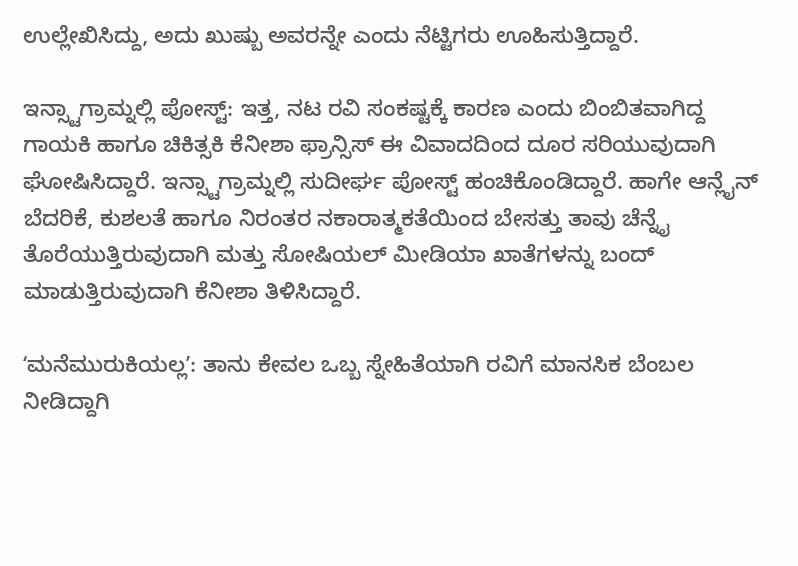ಉಲ್ಲೇಖಿಸಿದ್ದು, ಅದು ಖುಷ್ಬು ಅವರನ್ನೇ ಎಂದು ನೆಟ್ಟಿಗರು ಊಹಿಸುತ್ತಿದ್ದಾರೆ.

ಇನ್ಸ್ಟಾಗ್ರಾಮ್ನಲ್ಲಿ ಪೋಸ್ಟ್: ಇತ್ತ, ನಟ ರವಿ ಸಂಕಷ್ಟಕ್ಕೆ ಕಾರಣ ಎಂದು ಬಿಂಬಿತವಾಗಿದ್ದ ಗಾಯಕಿ ಹಾಗೂ ಚಿಕಿತ್ಸಕಿ ಕೆನೀಶಾ ಫ್ರಾನ್ಸಿಸ್ ಈ ವಿವಾದದಿಂದ ದೂರ ಸರಿಯುವುದಾಗಿ ಘೋಷಿಸಿದ್ದಾರೆ. ಇನ್ಸ್ಟಾಗ್ರಾಮ್ನಲ್ಲಿ ಸುದೀರ್ಘ ಪೋಸ್ಟ್ ಹಂಚಿಕೊಂಡಿದ್ದಾರೆ. ಹಾಗೇ ಆನ್ಲೈನ್ ಬೆದರಿಕೆ, ಕುಶಲತೆ ಹಾಗೂ ನಿರಂತರ ನಕಾರಾತ್ಮಕತೆಯಿಂದ ಬೇಸತ್ತು ತಾವು ಚೆನ್ನೈ ತೊರೆಯುತ್ತಿರುವುದಾಗಿ ಮತ್ತು ಸೋಷಿಯಲ್ ಮೀಡಿಯಾ ಖಾತೆಗಳನ್ನು ಬಂದ್ ಮಾಡುತ್ತಿರುವುದಾಗಿ ಕೆನೀಶಾ ತಿಳಿಸಿದ್ದಾರೆ.

ʻಮನೆಮುರುಕಿಯಲ್ಲʼ: ತಾನು ಕೇವಲ ಒಬ್ಬ ಸ್ನೇಹಿತೆಯಾಗಿ ರವಿಗೆ ಮಾನಸಿಕ ಬೆಂಬಲ ನೀಡಿದ್ದಾಗಿ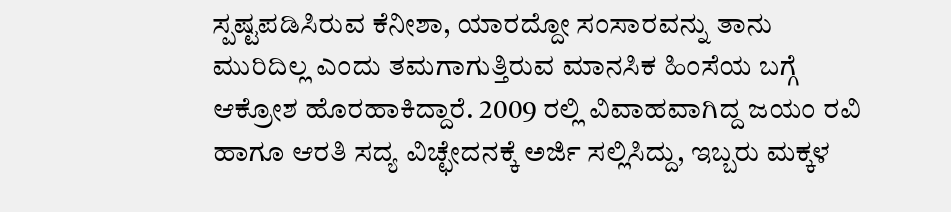ಸ್ಪಷ್ಟಪಡಿಸಿರುವ ಕೆನೀಶಾ, ಯಾರದ್ದೋ ಸಂಸಾರವನ್ನು ತಾನು ಮುರಿದಿಲ್ಲ ಎಂದು ತಮಗಾಗುತ್ತಿರುವ ಮಾನಸಿಕ ಹಿಂಸೆಯ ಬಗ್ಗೆ ಆಕ್ರೋಶ ಹೊರಹಾಕಿದ್ದಾರೆ. 2009 ರಲ್ಲಿ ವಿವಾಹವಾಗಿದ್ದ ಜಯಂ ರವಿ ಹಾಗೂ ಆರತಿ ಸದ್ಯ ವಿಚ್ಛೇದನಕ್ಕೆ ಅರ್ಜಿ ಸಲ್ಲಿಸಿದ್ದು, ಇಬ್ಬರು ಮಕ್ಕಳ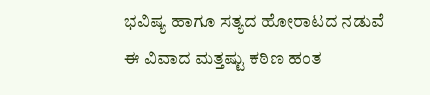ಭವಿಷ್ಯ ಹಾಗೂ ಸತ್ಯದ ಹೋರಾಟದ ನಡುವೆ ಈ ವಿವಾದ ಮತ್ತಷ್ಟು ಕಠಿಣ ಹಂತ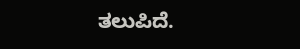ತಲುಪಿದೆ.